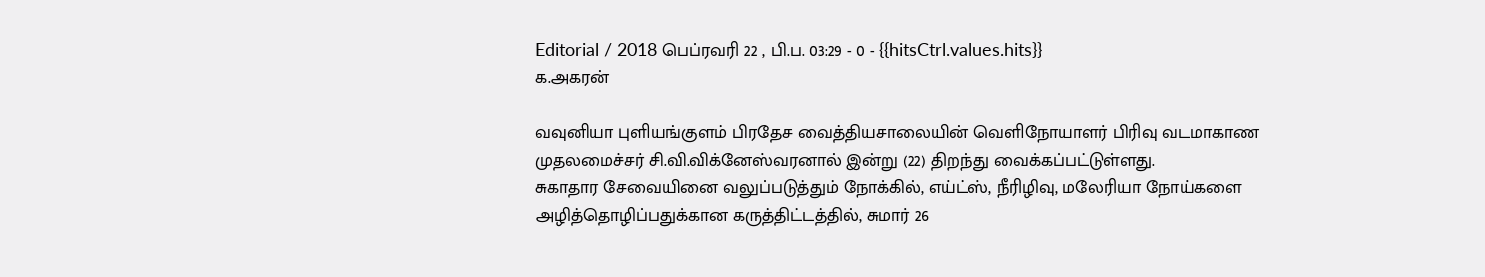Editorial / 2018 பெப்ரவரி 22 , பி.ப. 03:29 - 0 - {{hitsCtrl.values.hits}}
க.அகரன்

வவுனியா புளியங்குளம் பிரதேச வைத்தியசாலையின் வெளிநோயாளர் பிரிவு வடமாகாண முதலமைச்சர் சி.வி.விக்னேஸ்வரனால் இன்று (22) திறந்து வைக்கப்பட்டுள்ளது.
சுகாதார சேவையினை வலுப்படுத்தும் நோக்கில், எய்ட்ஸ், நீரிழிவு, மலேரியா நோய்களை அழித்தொழிப்பதுக்கான கருத்திட்டத்தில், சுமார் 26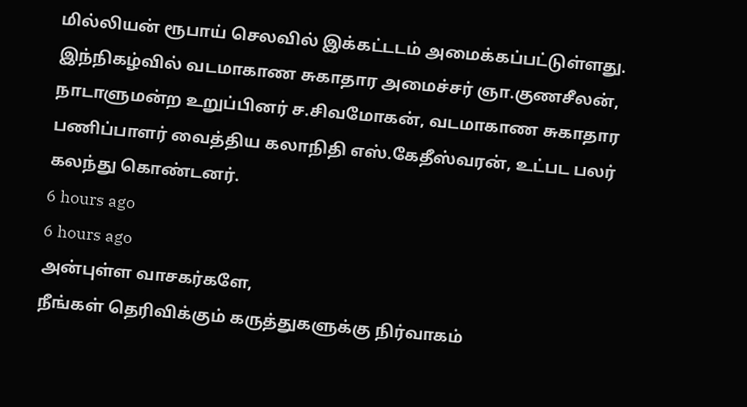மில்லியன் ரூபாய் செலவில் இக்கட்டடம் அமைக்கப்பட்டுள்ளது.
இந்நிகழ்வில் வடமாகாண சுகாதார அமைச்சர் ஞா.குணசீலன், நாடாளுமன்ற உறுப்பினர் ச.சிவமோகன், வடமாகாண சுகாதார பணிப்பாளர் வைத்திய கலாநிதி எஸ்.கேதீஸ்வரன், உட்பட பலர் கலந்து கொண்டனர்.
6 hours ago
6 hours ago
அன்புள்ள வாசகர்களே,
நீங்கள் தெரிவிக்கும் கருத்துகளுக்கு நிர்வாகம்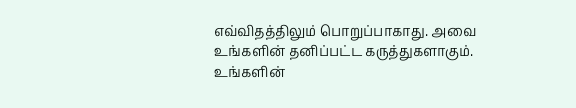எவ்விதத்திலும் பொறுப்பாகாது. அவை உங்களின் தனிப்பட்ட கருத்துகளாகும். உங்களின்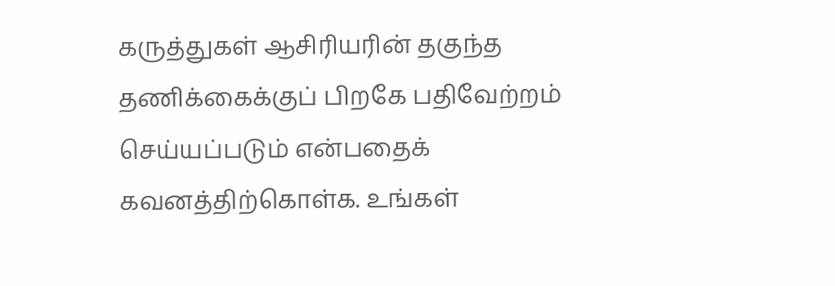கருத்துகள் ஆசிரியரின் தகுந்த தணிக்கைக்குப் பிறகே பதிவேற்றம் செய்யப்படும் என்பதைக் கவனத்திற்கொள்க. உங்கள்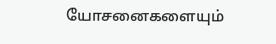யோசனைகளையும்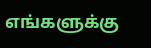எங்களுக்கு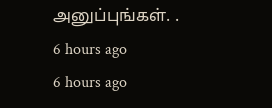அனுப்புங்கள். .
6 hours ago
6 hours ago